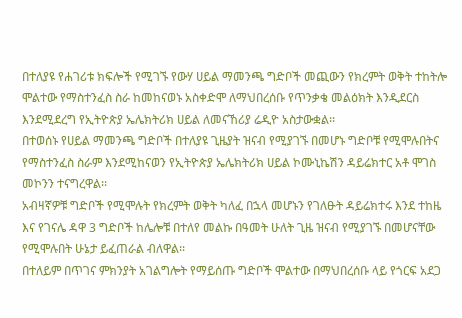በተለያዩ የሐገሪቱ ክፍሎች የሚገኙ የውሃ ሀይል ማመንጫ ግድቦች መጪውን የክረምት ወቅት ተከትሎ ሞልተው የማስተንፈስ ስራ ከመከናወኑ አስቀድሞ ለማህበረሰቡ የጥንቃቄ መልዕክት እንዲደርስ እንደሚደረግ የኢትዮጵያ ኤሌክትሪክ ሀይል ለመናኸሪያ ሬዲዮ አስታውቋል፡፡
በተወሰኑ የሀይል ማመንጫ ግድቦች በተለያዩ ጊዜያት ዝናብ የሚያገኙ በመሆኑ ግድቦቹ የሚሞሉበትና የማስተንፈስ ስራም እንደሚከናወን የኢትዮጵያ ኤሌክትሪክ ሀይል ኮሙኒኬሽን ዳይሬክተር አቶ ሞገስ መኮንን ተናግረዋል፡፡
አብዛኛዎቹ ግድቦች የሚሞሉት የክረምት ወቅት ካለፈ በኋላ መሆኑን የገለፁት ዳይሬክተሩ እንደ ተከዜ እና የገናሌ ዳዋ 3 ግድቦች ከሌሎቹ በተለየ መልኩ በዓመት ሁለት ጊዜ ዝናብ የሚያገኙ በመሆናቸው የሚሞሉበት ሁኔታ ይፈጠራል ብለዋል፡፡
በተለይም በጥገና ምክንያት አገልግሎት የማይሰጡ ግድቦች ሞልተው በማህበረሰቡ ላይ የጎርፍ አደጋ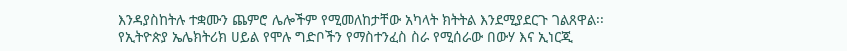እንዳያስከትሉ ተቋሙን ጨምሮ ሌሎችም የሚመለከታቸው አካላት ክትትል እንደሚያደርጉ ገልጸዋል፡፡
የኢትዮጵያ ኤሌክትሪክ ሀይል የሞሉ ግድቦችን የማስተንፈስ ስራ የሚሰራው በውሃ እና ኢነርጂ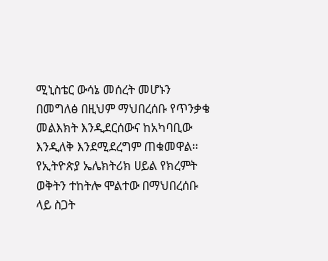ሚኒስቴር ውሳኔ መሰረት መሆኑን በመግለፅ በዚህም ማህበረሰቡ የጥንቃቄ መልእክት እንዲደርሰውና ከአካባቢው እንዲለቅ እንደሚደረግም ጠቁመዋል፡፡
የኢትዮጵያ ኤሌክትሪክ ሀይል የክረምት ወቅትን ተከትሎ ሞልተው በማህበረሰቡ ላይ ስጋት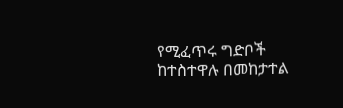የሚፈጥሩ ግድቦች ከተስተዋሉ በመከታተል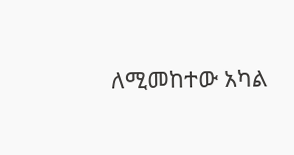ለሚመከተው አካል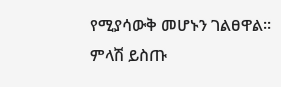የሚያሳውቅ መሆኑን ገልፀዋል፡፡
ምላሽ ይስጡ